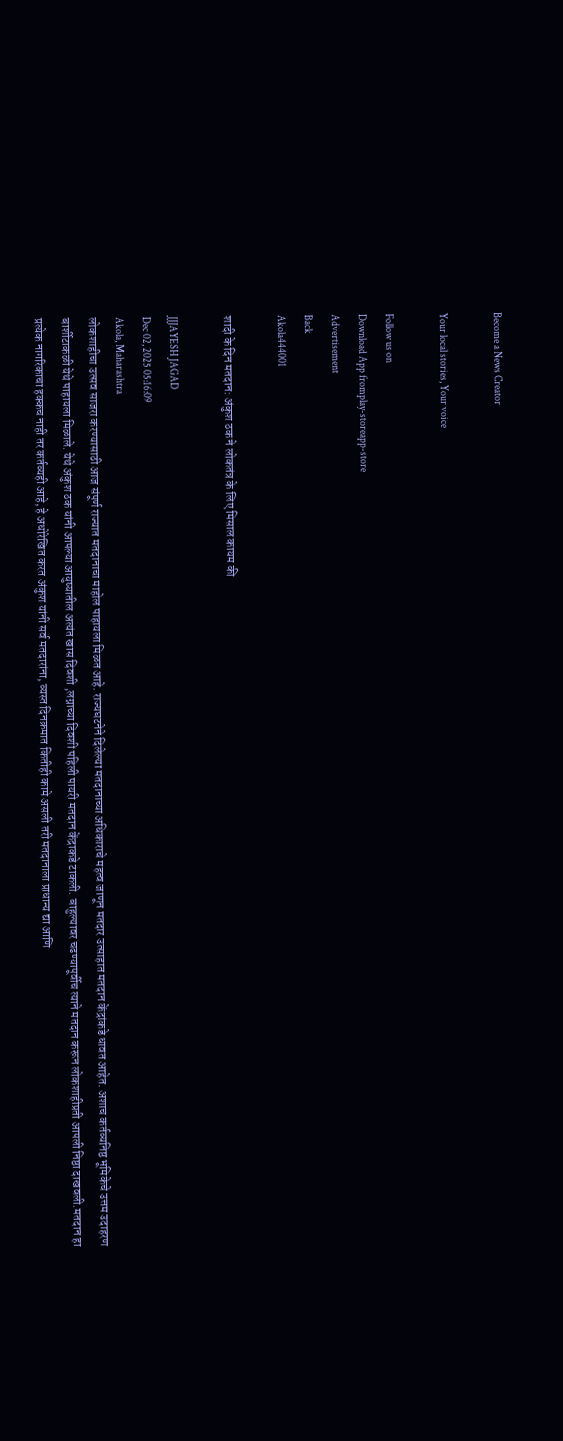Become a News Creator

Your local stories, Your voice

Follow us on
Download App fromplay-storeapp-store
Advertisement
Back
Akola444001

शादी के दिन मतदान: अंकुश ठक ने लोकतंत्र के लिए मिसाल कायम की

JJJAYESH JAGAD
Dec 02, 2025 05:16:09
Akola, Maharashtra
लोकशाहीचा उत्सव साजरा करण्यासाठी आज संपूर्ण राज्यात मतदानाचा माहोल पाहायला मिळत आहे. राज्यघटनेने दिलेल्या मतदानाच्या अधिकाराचे महत्व जाणून मतदार उत्साहात मतदान केंद्रांकडे धावत आहेत. अशाच कर्तव्यनिष्ठ भूमिकेचे उत्तम उदाहरण बार्शीटाकळी येथे पाहायला मिळाले. येथे अंकुश ठक यांनी आपल्या आयुष्यातील अत्यंत खास दिवशी ,लग्नाच्या दिवशी पहिली पायरी मतदान केंद्राकडे टाकली. बाहुल्यावर चढण्यापूर्वीच त्याने मतदान करून लोकशाहीप्रती आपली निष्ठा दाखवली.मतदान हा प्रत्येक नागरिकाचा हक्कच नाही तर कर्तव्यही आहे, हे अधोरेखित करत अंकुश यांनी सर्व मतदारांना, व्यस्त दिनक्रमात कितीही कामे असली तरी मतदानाला प्राधान्य द्या आणि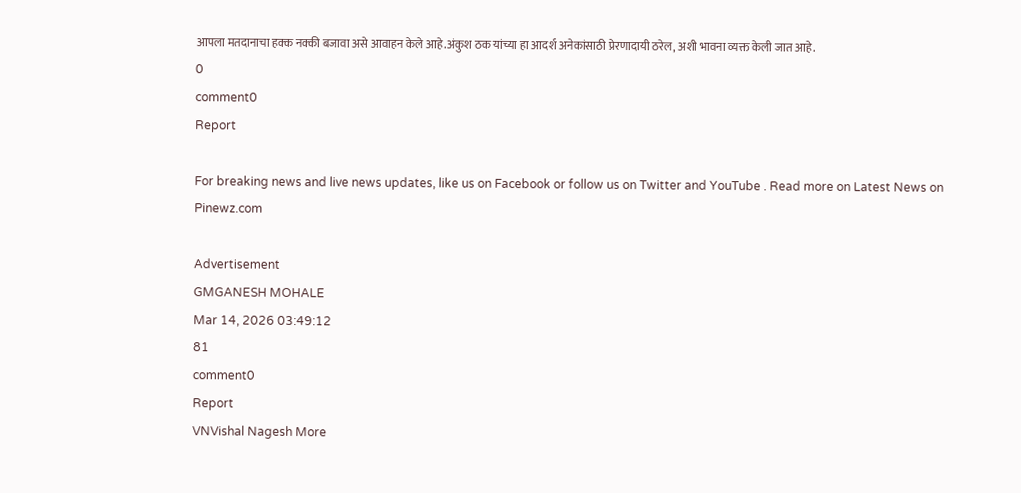आपला मतदानाचा हक्क नक्की बजावा असे आवाहन केले आहे.अंकुश ठक यांच्या हा आदर्श अनेकांसाठी प्रेरणादायी ठरेल, अशी भावना व्यक्त केली जात आहे.
0
comment0
Report

For breaking news and live news updates, like us on Facebook or follow us on Twitter and YouTube . Read more on Latest News on Pinewz.com

Advertisement
GMGANESH MOHALE
Mar 14, 2026 03:49:12
81
comment0
Report
VNVishal Nagesh More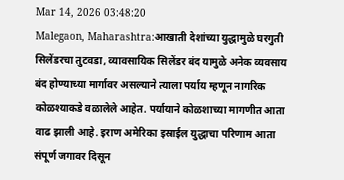Mar 14, 2026 03:48:20
Malegaon, Maharashtra:आखाती देशांच्या युद्धामुळे घरगुती सिलेंडरचा तुटवडा, व्यावसायिक सिलेंडर बंद यामुळे अनेक व्यवसाय बंद होण्याच्या मार्गावर असल्याने त्याला पर्याय म्हणून नागरिक कोळश्याकडे वळालेले आहेत. पर्यायाने कोळशाच्या मागणीत आता वाढ झाली आहे. इराण अमेरिका इस्राईल युद्धाचा परिणाम आता संपूर्ण जगावर दिसून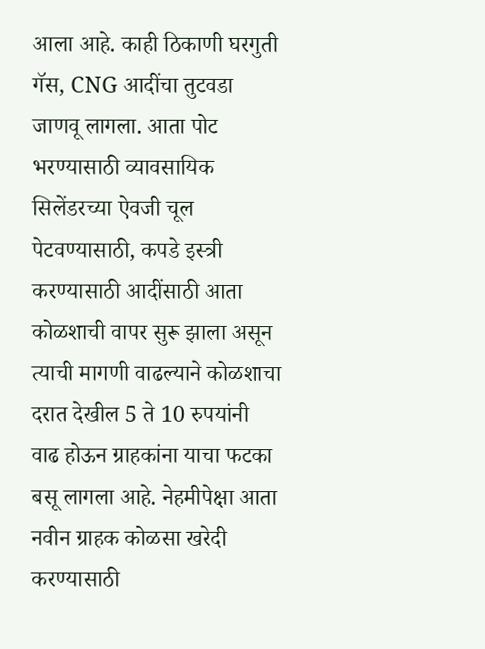आला आहे. काही ठिकाणी घरगुती गॅस, CNG आदींचा तुटवडा जाणवू लागला. आता पोट भरण्यासाठी व्यावसायिक सिलेंडरच्या ऐवजी चूल पेटवण्यासाठी, कपडे इस्त्री करण्यासाठी आदींसाठी आता कोळशाची वापर सुरू झाला असून त्याची मागणी वाढल्याने कोळशाचा दरात देखील 5 ते 10 रुपयांनी वाढ होऊन ग्राहकांना याचा फटका बसू लागला आहे. नेहमीपेक्षा आता नवीन ग्राहक कोळसा खरेदी करण्यासाठी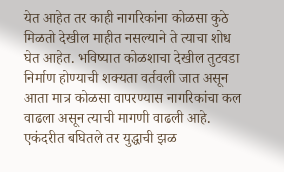येत आहेत तर काही नागरिकांना कोळसा कुठे मिळतो देखील माहीत नसल्याने ते त्याचा शोध घेत आहेत. भविष्यात कोळशाचा देखील तुटवडा निर्माण होण्याची शक्यता वर्तवली जात असून आता मात्र कोळसा वापरण्यास नागरिकांचा कल वाढला असून त्याची मागणी वाढली आहे. एकंदरीत बघितले तर युद्धाची झळ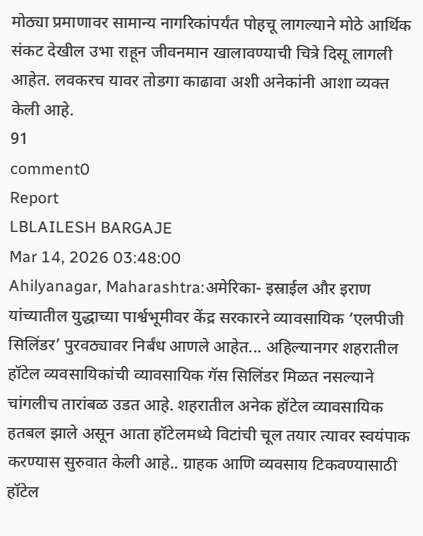मोठ्या प्रमाणावर सामान्य नागरिकांपर्यंत पोहचू लागल्याने मोठे आर्थिक संकट देखील उभा राहून जीवनमान खालावण्याची चित्रे दिसू लागली आहेत. लवकरच यावर तोडगा काढावा अशी अनेकांनी आशा व्यक्त केली आहे.
91
comment0
Report
LBLAILESH BARGAJE
Mar 14, 2026 03:48:00
Ahilyanagar, Maharashtra:अमेरिका- इस्राईल और इराण यांच्यातील युद्धाच्या पार्श्वभूमीवर केंद्र सरकारने व्यावसायिक ‘एलपीजी सिलिंडर’ पुरवठ्यावर निर्बंध आणले आहेत... अहिल्यानगर शहरातील हॉटेल व्यवसायिकांची व्यावसायिक गॅस सिलिंडर मिळत नसल्याने चांगलीच तारांबळ उडत आहे. शहरातील अनेक हॉटेल व्यावसायिक हतबल झाले असून आता हॉटेलमध्ये विटांची चूल तयार त्यावर स्वयंपाक करण्यास सुरुवात केली आहे.. ग्राहक आणि व्यवसाय टिकवण्यासाठी हॉटेल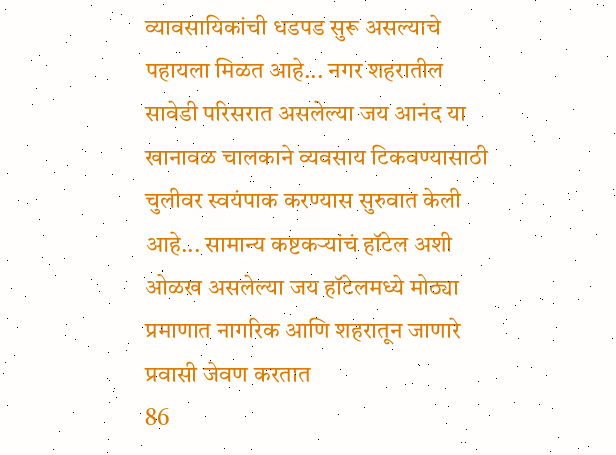व्यावसायिकांची धडपड सुरू असल्याचे पहायला मिळत आहे... नगर शहरातील सावेडी परिसरात असलेल्या जय आनंद या खानावळ चालकाने व्यवसाय टिकवण्यासाठी चुलीवर स्वयंपाक करण्यास सुरुवात केली आहे... सामान्य कष्टकऱ्यांचं हॉटेल अशी ओळख असलेल्या जय हॉटेलमध्ये मोठ्या प्रमाणात नागरिक आणि शहरातून जाणारे प्रवासी जेवण करतात
86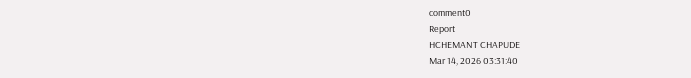comment0
Report
HCHEMANT CHAPUDE
Mar 14, 2026 03:31:40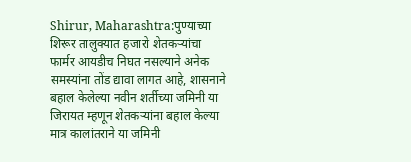Shirur, Maharashtra:पुण्याच्या शिरूर तालुक्यात हजारो शेतकऱ्यांचा फार्मर आयडीच निघत नसल्याने अनेक समस्यांना तोंड द्यावा लागत आहे, शासनाने बहाल केलेल्या नवीन शर्तीच्या जमिनी या जिरायत म्हणून शेतकऱ्यांना बहाल केल्या मात्र कालांतराने या जमिनी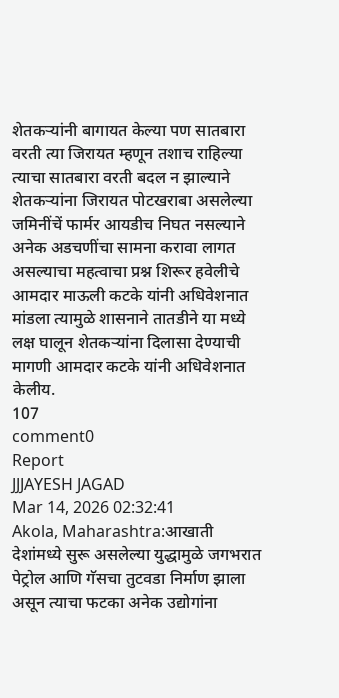शेतकऱ्यांनी बागायत केल्या पण सातबारा वरती त्या जिरायत म्हणून तशाच राहिल्या त्याचा सातबारा वरती बदल न झाल्याने शेतकऱ्यांना जिरायत पोटखराबा असलेल्या जमिनींचें फार्मर आयडीच निघत नसल्याने अनेक अडचणींचा सामना करावा लागत असल्याचा महत्वाचा प्रश्न शिरूर हवेलीचे आमदार माऊली कटके यांनी अधिवेशनात मांडला त्यामुळे शासनाने तातडीने या मध्ये लक्ष घालून शेतकऱ्यांना दिलासा देण्याची मागणी आमदार कटके यांनी अधिवेशनात केलीय.
107
comment0
Report
JJJAYESH JAGAD
Mar 14, 2026 02:32:41
Akola, Maharashtra:आखाती देशांमध्ये सुरू असलेल्या युद्धामुळे जगभरात पेट्रोल आणि गॅसचा तुटवडा निर्माण झाला असून त्याचा फटका अनेक उद्योगांना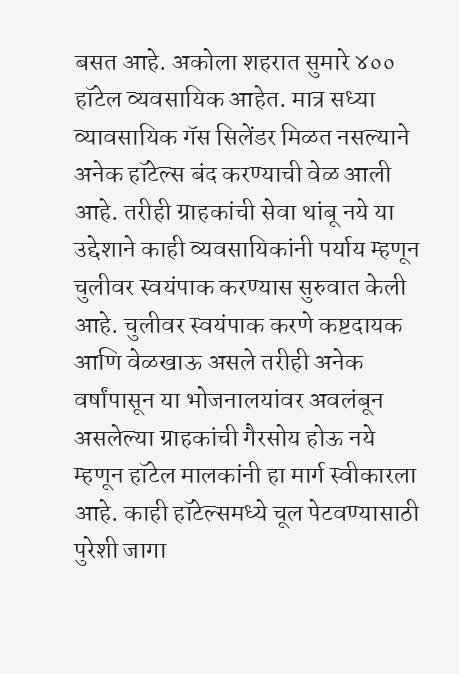बसत आहे. अकोला शहरात सुमारे ४०० हॉटेल व्यवसायिक आहेत. मात्र सध्या व्यावसायिक गॅस सिलेंडर मिळत नसल्याने अनेक हॉटेल्स बंद करण्याची वेळ आली आहे. तरीही ग्राहकांची सेवा थांबू नये या उद्देशाने काही व्यवसायिकांनी पर्याय म्हणून चुलीवर स्वयंपाक करण्यास सुरुवात केली आहे. चुलीवर स्वयंपाक करणे कष्टदायक आणि वेळखाऊ असले तरीही अनेक वर्षांपासून या भोजनालयांवर अवलंबून असलेल्या ग्राहकांची गैरसोय होऊ नये म्हणून हॉटेल मालकांनी हा मार्ग स्वीकारला आहे. काही हॉटेल्समध्ये चूल पेटवण्यासाठी पुरेशी जागा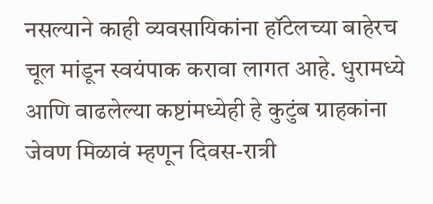नसल्याने काही व्यवसायिकांना हॉटेलच्या बाहेरच चूल मांडून स्वयंपाक करावा लागत आहे. धुरामध्ये आणि वाढलेल्या कष्टांमध्येही हे कुटुंब ग्राहकांना जेवण मिळावं म्हणून दिवस-रात्री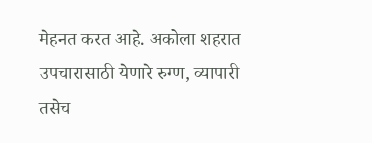मेहनत करत आहे. अकोला शहरात उपचारासाठी येणारे रुग्ण, व्यापारी तसेच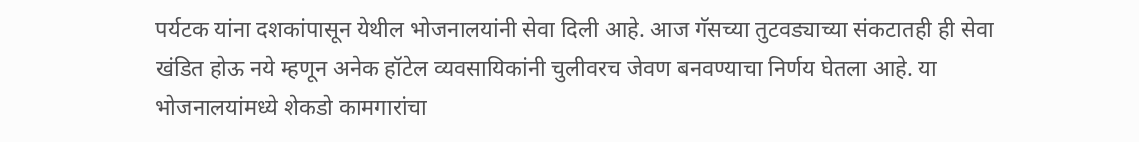पर्यटक यांना दशकांपासून येथील भोजनालयांनी सेवा दिली आहे. आज गॅसच्या तुटवड्याच्या संकटातही ही सेवा खंडित होऊ नये म्हणून अनेक हॉटेल व्यवसायिकांनी चुलीवरच जेवण बनवण्याचा निर्णय घेतला आहे. या भोजनालयांमध्ये शेकडो कामगारांचा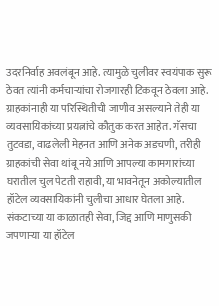उदरनिर्वाह अवलंबून आहे. त्यामुळे चुलीवर स्वयंपाक सुरू ठेवत त्यांनी कर्मचाऱ्यांचा रोजगारही टिकवून ठेवला आहे. ग्राहकांनाही या परिस्थितीची जाणीव असल्याने तेही या व्यवसायिकांच्या प्रयत्नांचे कौतुक करत आहेत. गॅसचा तुटवडा, वाढलेली मेहनत आणि अनेक अडचणी, तरीही ग्राहकांची सेवा थांबू नये आणि आपल्या कामगारांच्या घरातील चुल पेटती राहावी, या भावनेतून अकोल्यातील हॉटेल व्यवसायिकांनी चुलीचा आधार घेतला आहे. संकटाच्या या काळातही सेवा, जिद्द आणि माणुसकी जपणाऱ्या या हॉटेल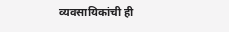व्यवसायिकांची ही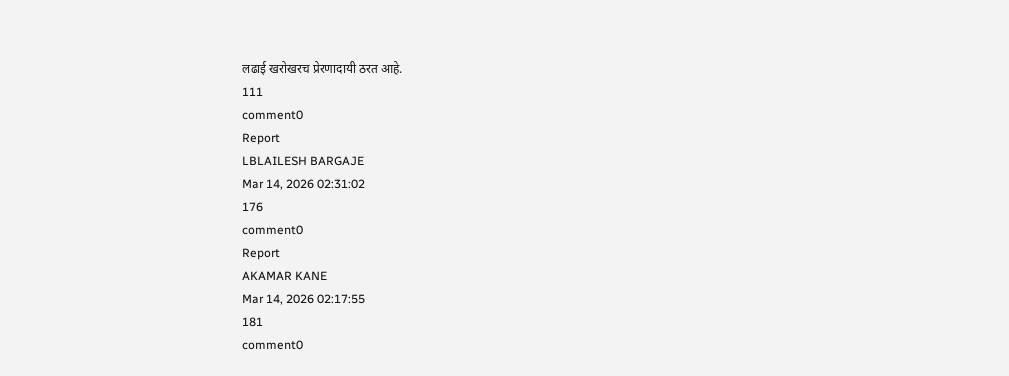लढाई खरोखरच प्रेरणादायी ठरत आहे.
111
comment0
Report
LBLAILESH BARGAJE
Mar 14, 2026 02:31:02
176
comment0
Report
AKAMAR KANE
Mar 14, 2026 02:17:55
181
comment0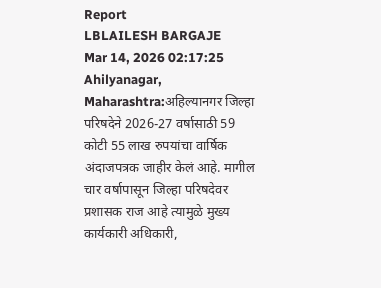Report
LBLAILESH BARGAJE
Mar 14, 2026 02:17:25
Ahilyanagar, Maharashtra:अहिल्यानगर जिल्हा परिषदेने 2026-27 वर्षासाठी 59 कोटी 55 लाख रुपयांचा वार्षिक अंदाजपत्रक जाहीर केलं आहे. मागील चार वर्षापासून जिल्हा परिषदेवर प्रशासक राज आहे त्यामुळे मुख्य कार्यकारी अधिकारी,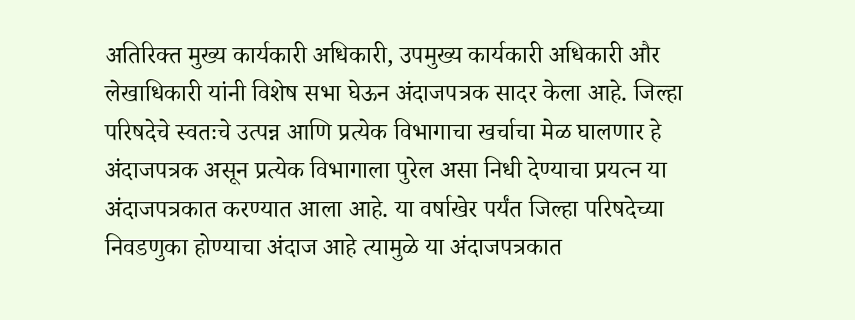अतिरिक्त मुख्य कार्यकारी अधिकारी, उपमुख्य कार्यकारी अधिकारी और लेखाधिकारी यांनी विशेष सभा घेऊन अंदाजपत्रक सादर केला आहे. जिल्हा परिषदेचे स्वतःचे उत्पन्न आणि प्रत्येक विभागाचा खर्चाचा मेळ घालणार हे अंदाजपत्रक असून प्रत्येक विभागाला पुरेल असा निधी देण्याचा प्रयत्न या अंदाजपत्रकात करण्यात आला आहे. या वर्षाखेर पर्यंत जिल्हा परिषदेच्या निवडणुका होण्याचा अंदाज आहे त्यामुळे या अंदाजपत्रकात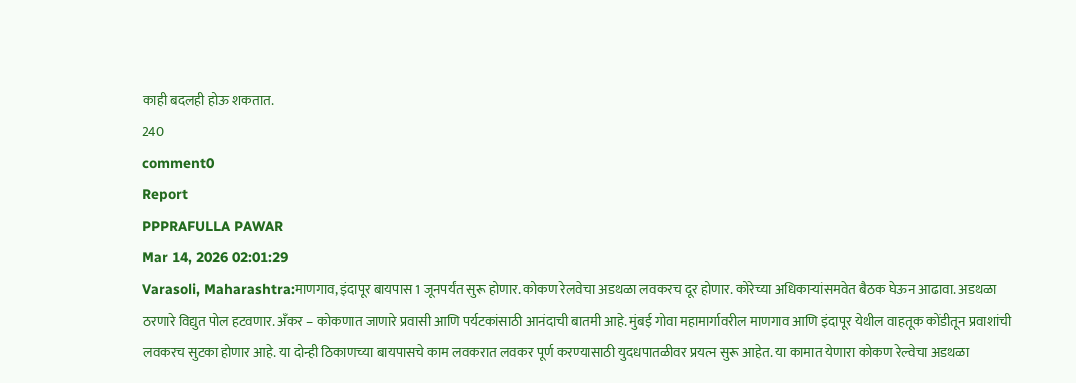काही बदलही होऊ शकतात.
240
comment0
Report
PPPRAFULLA PAWAR
Mar 14, 2026 02:01:29
Varasoli, Maharashtra:माणगाव, इंदापूर बायपास 1 जूनपर्यंत सुरू होणार. कोकण रेलवेचा अडथळा लवकरच दूर होणार. कोरेच्या अधिकाऱ्यांसमवेत बैठक घेऊन आढावा. अडथळा ठरणारे विद्युत पोल हटवणार. अँकर – कोकणात जाणारे प्रवासी आणि पर्यटकांसाठी आनंदाची बातमी आहे. मुंबई गोवा महामार्गावरील माणगाव आणि इंदापूर येथील वाहतूक कोंडीतून प्रवाशांची लवकरच सुटका होणार आहे. या दोन्ही ठिकाणच्‍या बायपासचे काम लवकरात लवकर पूर्ण करण्‍यासाठी युदधपातळीवर प्रयत्‍न सुरू आहेत. या कामात येणारा कोकण रेल्‍वेचा अडथळा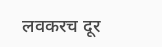लवकरच दूर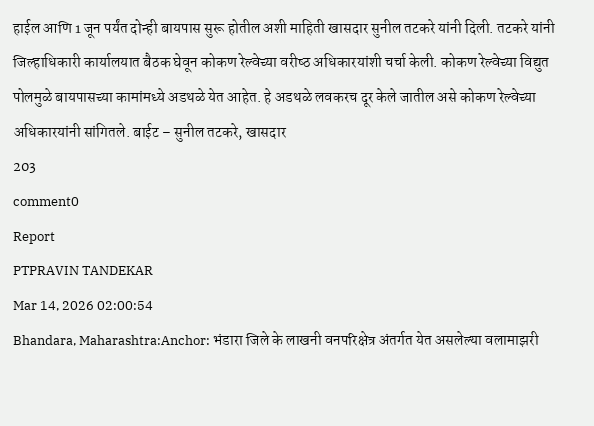हाईल आणि 1 जून पर्यंत दोन्‍ही बायपास सुरू होतील अशी माहिती खासदार सुनील तटकरे यांनी दिली. तटकरे यांनी जिल्‍हाधिकारी कार्यालयात बैठक घेवून कोकण रेल्‍वेच्‍या वरीष्‍ठ अधिकारयांशी चर्चा केली. कोकण रेल्‍वेच्‍या विद्युत पोलमुळे बायपासच्‍या कामांमध्‍ये अडथळे येत आहेत. हे अडथळे लवकरच दूर केले जातील असे कोकण रेल्‍वेच्‍या अधिकारयांनी सांगितले. बाईट – सुनील तटकरे, खासदार
203
comment0
Report
PTPRAVIN TANDEKAR
Mar 14, 2026 02:00:54
Bhandara, Maharashtra:Anchor: भंडारा जिले के लाखनी वनपरिक्षेत्र अंतर्गत येत असलेल्या वलामाझरी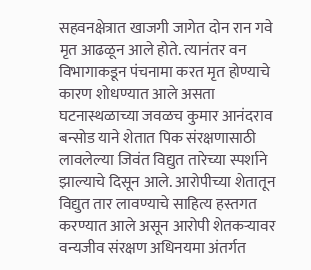सहवनक्षेत्रात खाजगी जागेत दोन रान गवे मृत आढळून आले होते. त्यानंतर वन विभागाकडून पंचनामा करत मृत होण्याचे कारण शोधण्यात आले असता घटनास्थळाच्या जवळच कुमार आनंदराव बन्सोड याने शेतात पिक संरक्षणासाठी लावलेल्या जिवंत विद्युत तारेच्या स्पर्शाने झाल्याचे दिसून आले. आरोपीच्या शेतातून विद्युत तार लावण्याचे साहित्य हस्तगत करण्यात आले असून आरोपी शेतकऱ्यावर वन्यजीव संरक्षण अधिनयमा अंतर्गत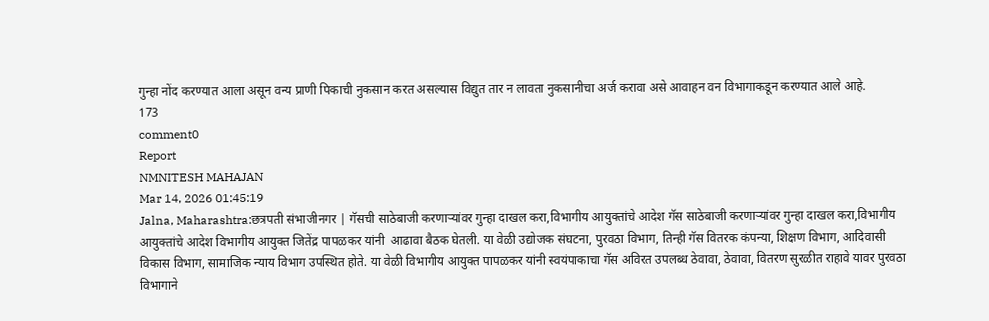गुन्हा नोंद करण्यात आला असून वन्य प्राणी पिकाची नुकसान करत असल्यास विद्युत तार न लावता नुकसानीचा अर्ज करावा असे आवाहन वन विभागाकडून करण्यात आले आहे.
173
comment0
Report
NMNITESH MAHAJAN
Mar 14, 2026 01:45:19
Jalna, Maharashtra:छत्रपती संभाजीनगर | गॅसची साठेबाजी करणाऱ्यांवर गुन्हा दाखल करा,विभागीय आयुक्तांचे आदेश गॅस साठेबाजी करणाऱ्यांवर गुन्हा दाखल करा,विभागीय आयुक्तांचे आदेश विभागीय आयुक्त जितेंद्र पापळकर यांनी  आढावा बैठक घेतली. या वेळी उद्योजक संघटना, पुरवठा विभाग, तिन्ही गॅस वितरक कंपन्या, शिक्षण विभाग, आदिवासी विकास विभाग, सामाजिक न्याय विभाग उपस्थित होते. या वेळी विभागीय आयुक्त पापळकर यांनी स्वयंपाकाचा गॅस अविरत उपलब्ध ठेवावा, ठेवावा, वितरण सुरळीत राहावे यावर पुरवठा विभागाने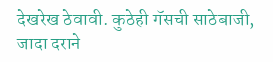देखरेख ठेवावी. कुठेही गॅसची साठेबाजी, जादा दराने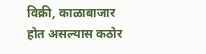विक्री, काळाबाजार होत असल्यास कठोर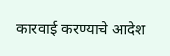कारवाई करण्याचे आदेश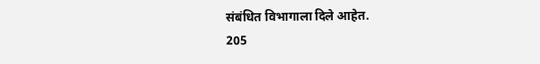संबंधित विभागाला दिले आहेत.
205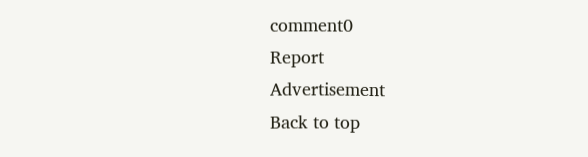comment0
Report
Advertisement
Back to top